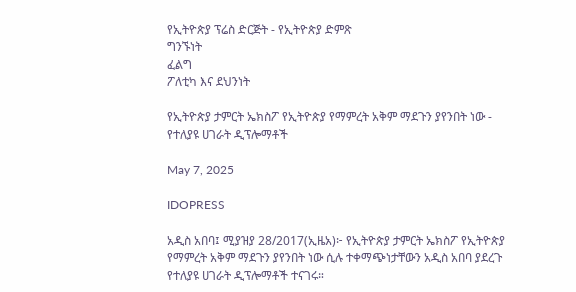የኢትዮጵያ ፕሬስ ድርጅት - የኢትዮጵያ ድምጽ
ግንኙነት
ፈልግ
ፖለቲካ እና ደህንነት

የኢትዮጵያ ታምርት ኤክስፖ የኢትዮጵያ የማምረት አቅም ማደጉን ያየንበት ነው - የተለያዩ ሀገራት ዲፕሎማቶች

May 7, 2025

IDOPRESS

አዲስ አበባ፤ ሚያዝያ 28/2017(ኢዜአ)፦ የኢትዮጵያ ታምርት ኤክስፖ የኢትዮጵያ የማምረት አቅም ማደጉን ያየንበት ነው ሲሉ ተቀማጭነታቸውን አዲስ አበባ ያደረጉ የተለያዩ ሀገራት ዲፕሎማቶች ተናገሩ።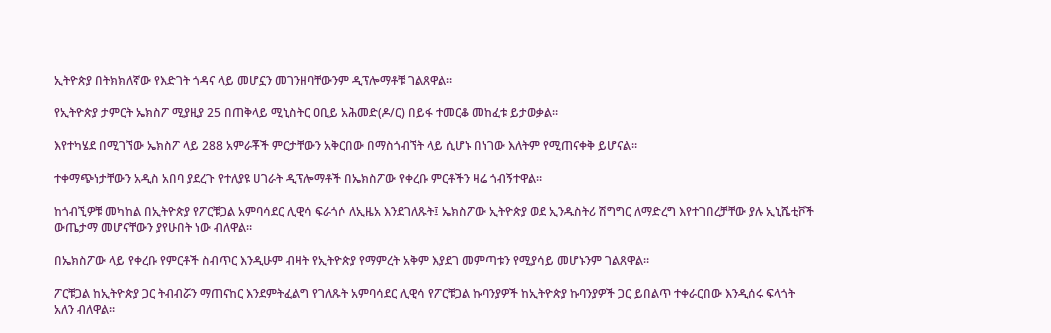ኢትዮጵያ በትክክለኛው የእድገት ጎዳና ላይ መሆኗን መገንዘባቸውንም ዲፕሎማቶቹ ገልጸዋል።

የኢትዮጵያ ታምርት ኤክስፖ ሚያዚያ 25 በጠቅላይ ሚኒስትር ዐቢይ አሕመድ(ዶ/ር) በይፋ ተመርቆ መከፈቱ ይታወቃል።

እየተካሄደ በሚገኘው ኤክስፖ ላይ 288 አምራቾች ምርታቸውን አቅርበው በማስጎብኘት ላይ ሲሆኑ በነገው እለትም የሚጠናቀቅ ይሆናል።

ተቀማጭነታቸውን አዲስ አበባ ያደረጉ የተለያዩ ሀገራት ዲፕሎማቶች በኤክስፖው የቀረቡ ምርቶችን ዛሬ ጎብኝተዋል።

ከጎብኚዎቹ መካከል በኢትዮጵያ የፖርቹጋል አምባሳደር ሊዊሳ ፍራጎሶ ለኢዜአ እንደገለጹት፤ ኤክስፖው ኢትዮጵያ ወደ ኢንዱስትሪ ሽግግር ለማድረግ እየተገበረቻቸው ያሉ ኢኒሼቲቮች ውጤታማ መሆናቸውን ያየሁበት ነው ብለዋል።

በኤክስፖው ላይ የቀረቡ የምርቶች ስብጥር እንዲሁም ብዛት የኢትዮጵያ የማምረት አቅም እያደገ መምጣቱን የሚያሳይ መሆኑንም ገልጸዋል።

ፖርቹጋል ከኢትዮጵያ ጋር ትብብሯን ማጠናከር እንደምትፈልግ የገለጹት አምባሳደር ሊዊሳ የፖርቹጋል ኩባንያዎች ከኢትዮጵያ ኩባንያዎች ጋር ይበልጥ ተቀራርበው እንዲሰሩ ፍላጎት አለን ብለዋል።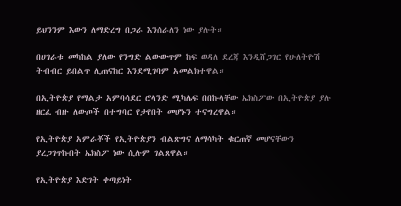ይህንንም እውን ለማድረግ በጋራ እንሰራለን ነው ያሉት።

በሀገራቱ መካከል ያለው የንግድ ልውውጥም ከፍ ወዳለ ደረጃ እንዲሸጋገር የሁለትዮሽ ትብብር ይበልጥ ሊጠናከር እንደሚገባም አመልክተዋል።

በኢትዮጵያ የማልታ አምባሳደር ሮላንድ ሚካሌፍ በበኩላቸው ኤክስፖው በኢትዮጵያ ያሉ ዘርፈ ብዙ ለውጦች በተግባር የታየበት መሆኑን ተናግረዋል።

የኢትዮጵያ አምራቾች የኢትዮጵያን ብልጽግና ለማሳካት ቁርጠኛ መሆናቸውን ያረጋገጥኩበት ኤክስፖ ነው ሲሉም ገልጸዋል።

የኢትዮጵያ እድገት ቀጣይነት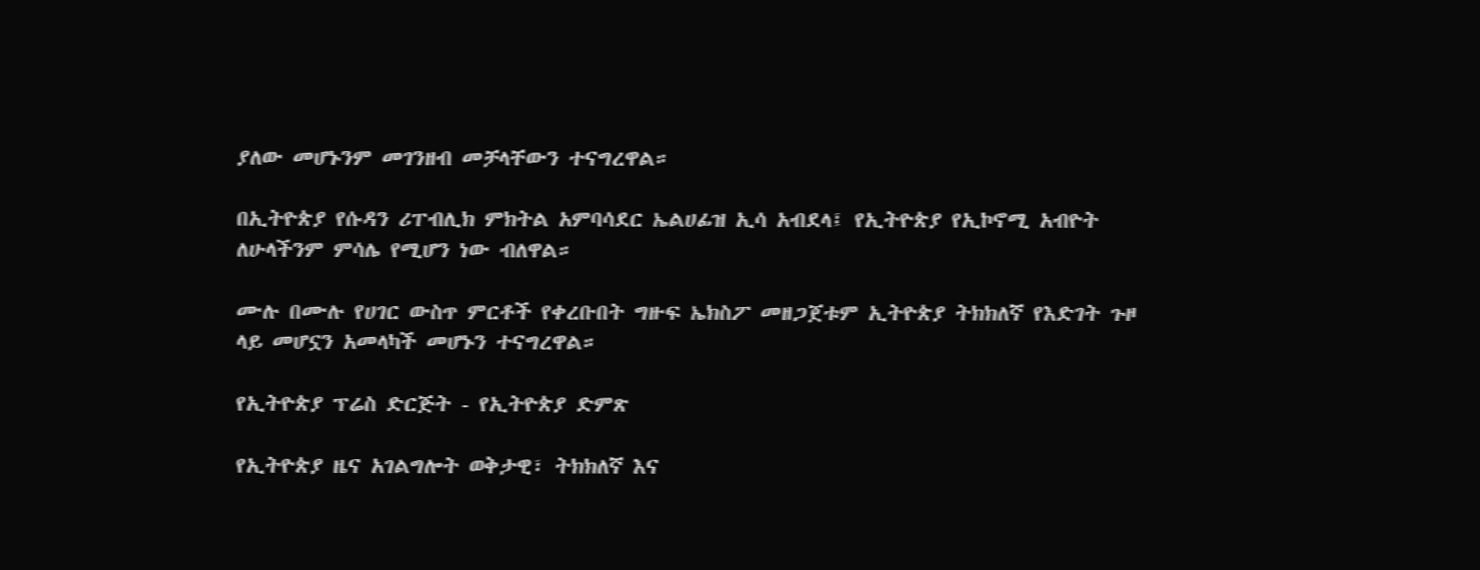ያለው መሆኑንም መገንዘብ መቻላቸውን ተናግረዋል።

በኢትዮጵያ የሱዳን ሪፐብሊክ ምክትል አምባሳደር ኤልሀፊዝ ኢሳ አብደላ፤ የኢትዮጵያ የኢኮኖሚ አብዮት ለሁላችንም ምሳሌ የሚሆን ነው ብለዋል።

ሙሉ በሙሉ የሀገር ውስጥ ምርቶች የቀረቡበት ግዙፍ ኤክስፖ መዘጋጀቱም ኢትዮጵያ ትክክለኛ የእድገት ጉዞ ላይ መሆኗን አመላካች መሆኑን ተናግረዋል።

የኢትዮጵያ ፕሬስ ድርጅት - የኢትዮጵያ ድምጽ

የኢትዮጵያ ዜና አገልግሎት ወቅታዊ፣ ትክክለኛ እና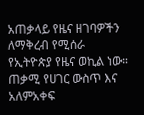አጠቃላይ የዜና ዘገባዎችን ለማቅረብ የሚሰራ የኢትዮጵያ የዜና ወኪል ነው። ጠቃሚ የሀገር ውስጥ እና አለምአቀፍ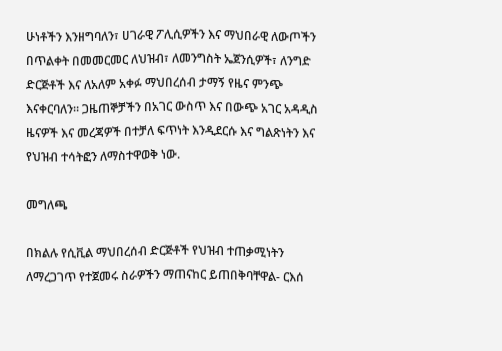ሁነቶችን እንዘግባለን፣ ሀገራዊ ፖሊሲዎችን እና ማህበራዊ ለውጦችን በጥልቀት በመመርመር ለህዝብ፣ ለመንግስት ኤጀንሲዎች፣ ለንግድ ድርጅቶች እና ለአለም አቀፉ ማህበረሰብ ታማኝ የዜና ምንጭ እናቀርባለን። ጋዜጠኞቻችን በአገር ውስጥ እና በውጭ አገር አዳዲስ ዜናዎች እና መረጃዎች በተቻለ ፍጥነት እንዲደርሱ እና ግልጽነትን እና የህዝብ ተሳትፎን ለማስተዋወቅ ነው.

መግለጫ

በክልሉ የሲቪል ማህበረሰብ ድርጅቶች የህዝብ ተጠቃሚነትን ለማረጋገጥ የተጀመሩ ስራዎችን ማጠናከር ይጠበቅባቸዋል- ርእሰ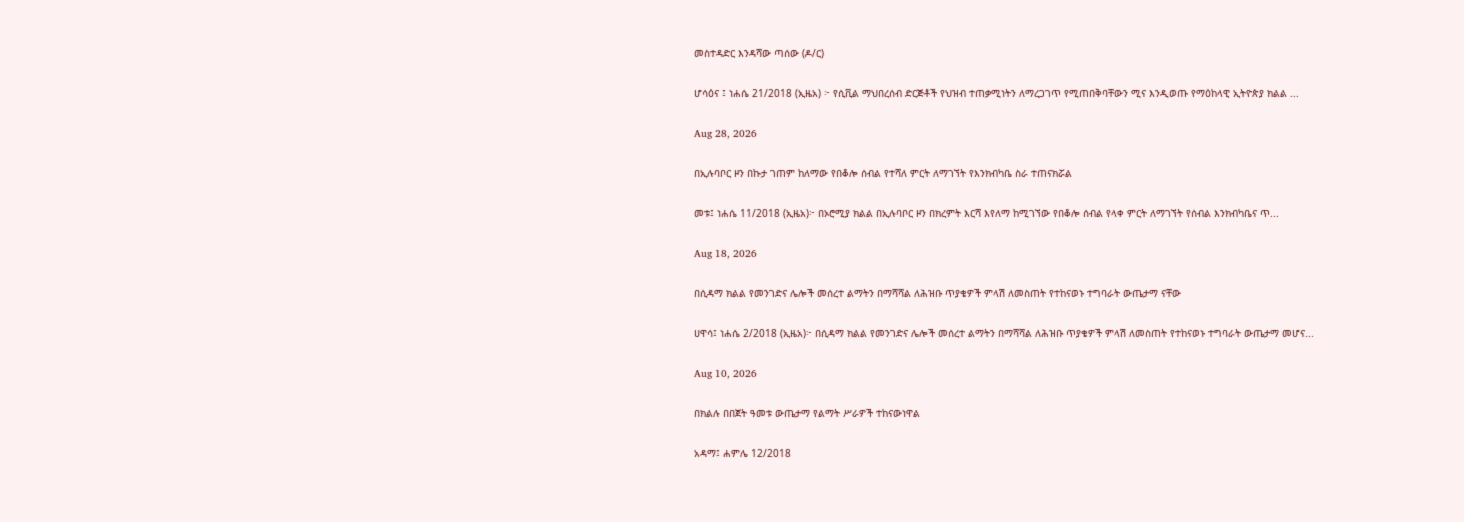መስተዳድር እንዳሻው ጣሰው (ዶ/ር)

ሆሳዕና ፤ ነሐሴ 21/2018 (ኢዜአ) ፦ የሲቪል ማህበረሰብ ድርጅቶች የህዝብ ተጠቃሚነትን ለማረጋገጥ የሚጠበቅባቸውን ሚና እንዲወጡ የማዕከላዊ ኢትዮጵያ ክልል ...

Aug 28, 2026

በኢሉባቦር ዞን በኩታ ገጠም ከለማው የበቆሎ ሰብል የተሻለ ምርት ለማገኘት የእንክብካቤ ስራ ተጠናክሯል

መቱ፤ ነሐሴ 11/2018 (ኢዜአ)፦ በኦሮሚያ ክልል በኢሉባቦር ዞን በክረምት እርሻ እየለማ ከሚገኘው የበቆሎ ሰብል የላቀ ምርት ለማገኘት የሰብል እንክብካቤና ጥ...

Aug 18, 2026

በሲዳማ ክልል የመንገድና ሌሎች መሰረተ ልማትን በማሻሻል ለሕዝቡ ጥያቄዎች ምላሽ ለመስጠት የተከናወኑ ተግባራት ውጤታማ ናቸው

ሀዋሳ፤ ነሐሴ 2/2018 (ኢዜአ)፦ በሲዳማ ክልል የመንገድና ሌሎች መሰረተ ልማትን በማሻሻል ለሕዝቡ ጥያቄዎች ምላሽ ለመስጠት የተከናወኑ ተግባራት ውጤታማ መሆና...

Aug 10, 2026

በክልሉ በበጀት ዓመቱ ውጤታማ የልማት ሥራዎች ተከናውነዋል

አዳማ፤ ሐምሌ 12/2018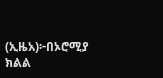(ኢዜአ)፦በኦሮሚያ ክልል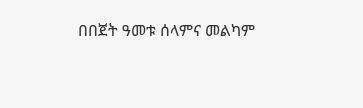በበጀት ዓመቱ ሰላምና መልካም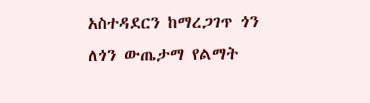አስተዳደርን ከማረጋገጥ ጎን ለጎን ውጤታማ የልማት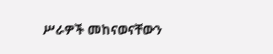ሥራዎች መከናወናቸውን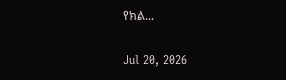የክል...

Jul 20, 2026